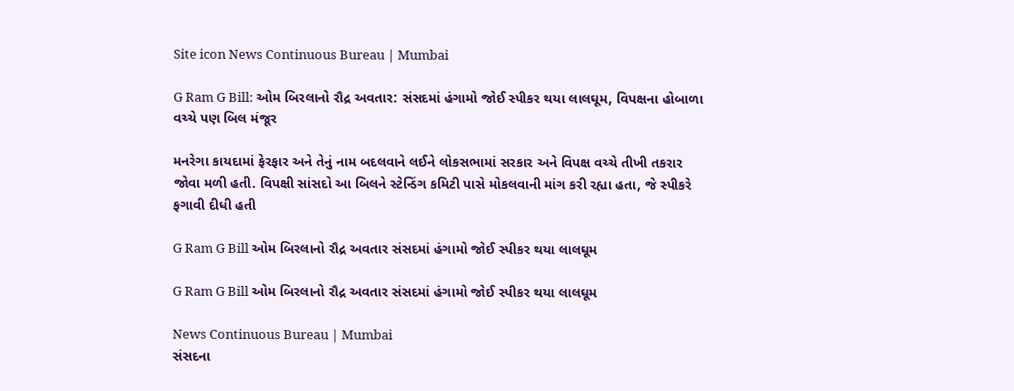Site icon News Continuous Bureau | Mumbai

G Ram G Bill: ઓમ બિરલાનો રૌદ્ર અવતાર: સંસદમાં હંગામો જોઈ સ્પીકર થયા લાલઘૂમ, વિપક્ષના હોબાળા વચ્ચે પણ બિલ મંજૂર

મનરેગા કાયદામાં ફેરફાર અને તેનું નામ બદલવાને લઈને લોકસભામાં સરકાર અને વિપક્ષ વચ્ચે તીખી તકરાર જોવા મળી હતી. વિપક્ષી સાંસદો આ બિલને સ્ટેન્ડિંગ કમિટી પાસે મોકલવાની માંગ કરી રહ્યા હતા, જે સ્પીકરે ફગાવી દીધી હતી

G Ram G Bill ઓમ બિરલાનો રૌદ્ર અવતાર સંસદમાં હંગામો જોઈ સ્પીકર થયા લાલઘૂમ

G Ram G Bill ઓમ બિરલાનો રૌદ્ર અવતાર સંસદમાં હંગામો જોઈ સ્પીકર થયા લાલઘૂમ

News Continuous Bureau | Mumbai
સંસદના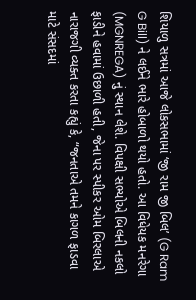શિયાળુ સત્રમાં આજે લોકસભામાં ‘જી રામ જી બિલ’ (G Ram G Bill) ને લઈને ભારે હોબાળો થયો હતો. આ વિધેયક મનરેગા (MGNREGA) નું સ્થાન લેશે. વિપક્ષી સભ્યોએ બિલની નકલો ફાડીને હવામાં ઉછાળી હતી, જેના પર સ્પીકર ઓમ બિરલાએ નારાજગી વ્યક્ત કરતા કહ્યું કે, “જનતાએ તમને કાગળ ફાડવા માટે સંસદમાં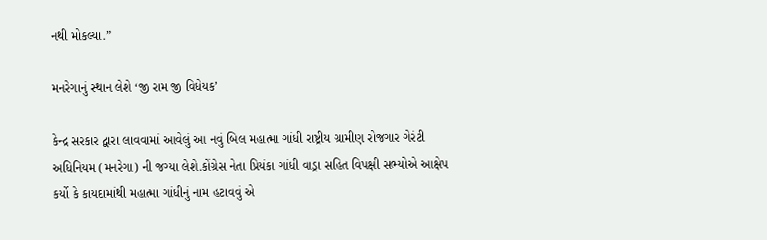નથી મોકલ્યા.”

મનરેગાનું સ્થાન લેશે ‘જી રામ જી વિધેયક’

કેન્દ્ર સરકાર દ્વારા લાવવામાં આવેલું આ નવું બિલ મહાત્મા ગાંધી રાષ્ટ્રીય ગ્રામીણ રોજગાર ગેરંટી અધિનિયમ (મનરેગા) ની જગ્યા લેશે.કોંગ્રેસ નેતા પ્રિયંકા ગાંધી વાડ્રા સહિત વિપક્ષી સભ્યોએ આક્ષેપ કર્યો કે કાયદામાંથી મહાત્મા ગાંધીનું નામ હટાવવું એ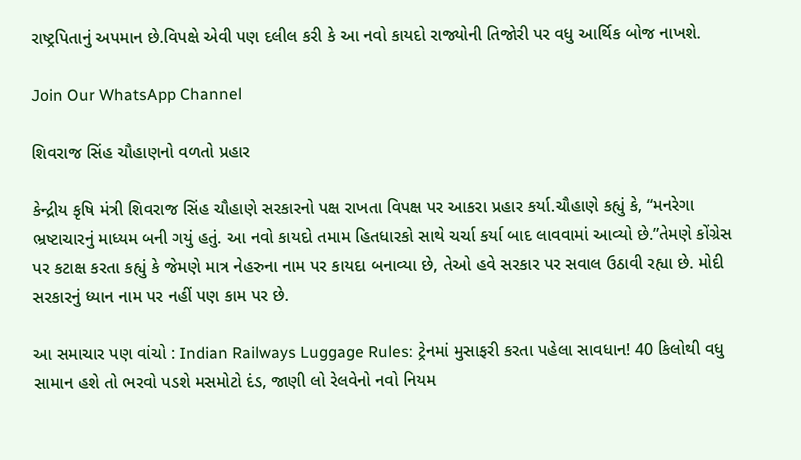રાષ્ટ્રપિતાનું અપમાન છે.વિપક્ષે એવી પણ દલીલ કરી કે આ નવો કાયદો રાજ્યોની તિજોરી પર વધુ આર્થિક બોજ નાખશે.

Join Our WhatsApp Channel

શિવરાજ સિંહ ચૌહાણનો વળતો પ્રહાર

કેન્દ્રીય કૃષિ મંત્રી શિવરાજ સિંહ ચૌહાણે સરકારનો પક્ષ રાખતા વિપક્ષ પર આકરા પ્રહાર કર્યા.ચૌહાણે કહ્યું કે, “મનરેગા ભ્રષ્ટાચારનું માધ્યમ બની ગયું હતું. આ નવો કાયદો તમામ હિતધારકો સાથે ચર્ચા કર્યા બાદ લાવવામાં આવ્યો છે.”તેમણે કોંગ્રેસ પર કટાક્ષ કરતા કહ્યું કે જેમણે માત્ર નેહરુના નામ પર કાયદા બનાવ્યા છે, તેઓ હવે સરકાર પર સવાલ ઉઠાવી રહ્યા છે. મોદી સરકારનું ધ્યાન નામ પર નહીં પણ કામ પર છે.

આ સમાચાર પણ વાંચો : Indian Railways Luggage Rules: ટ્રેનમાં મુસાફરી કરતા પહેલા સાવધાન! 40 કિલોથી વધુ સામાન હશે તો ભરવો પડશે મસમોટો દંડ, જાણી લો રેલવેનો નવો નિયમ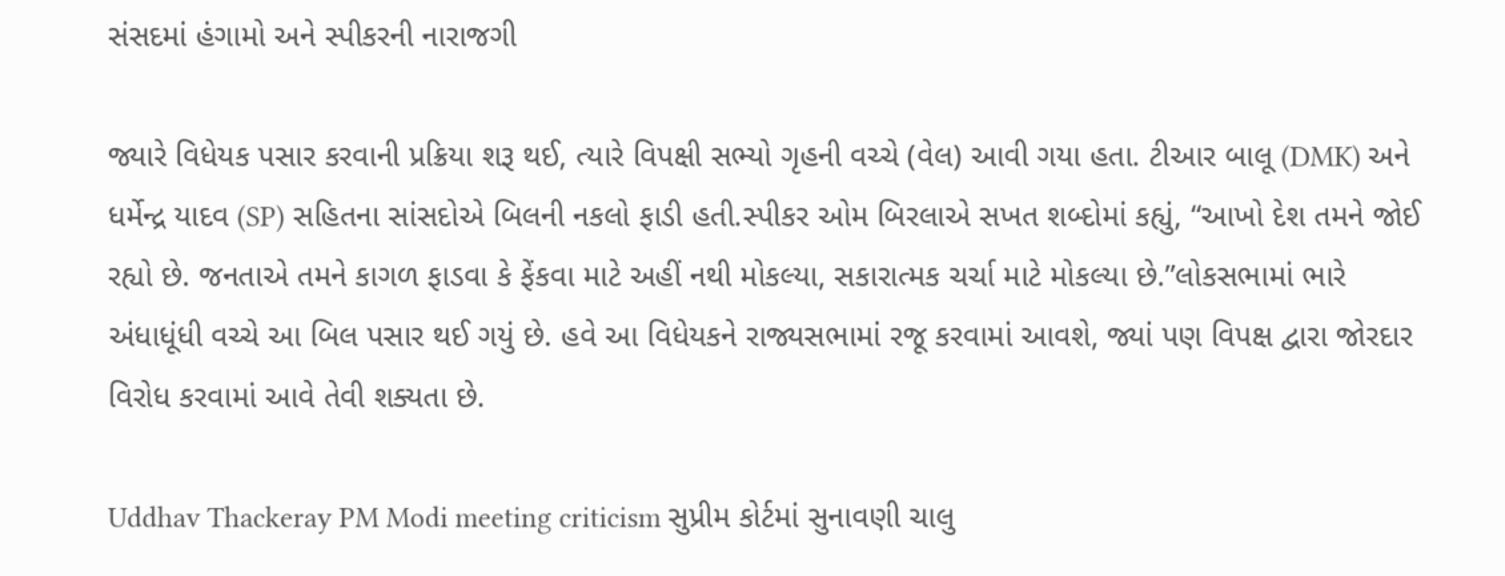સંસદમાં હંગામો અને સ્પીકરની નારાજગી

જ્યારે વિધેયક પસાર કરવાની પ્રક્રિયા શરૂ થઈ, ત્યારે વિપક્ષી સભ્યો ગૃહની વચ્ચે (વેલ) આવી ગયા હતા. ટીઆર બાલૂ (DMK) અને ધર્મેન્દ્ર યાદવ (SP) સહિતના સાંસદોએ બિલની નકલો ફાડી હતી.સ્પીકર ઓમ બિરલાએ સખત શબ્દોમાં કહ્યું, “આખો દેશ તમને જોઈ રહ્યો છે. જનતાએ તમને કાગળ ફાડવા કે ફેંકવા માટે અહીં નથી મોકલ્યા, સકારાત્મક ચર્ચા માટે મોકલ્યા છે.”લોકસભામાં ભારે અંધાધૂંધી વચ્ચે આ બિલ પસાર થઈ ગયું છે. હવે આ વિધેયકને રાજ્યસભામાં રજૂ કરવામાં આવશે, જ્યાં પણ વિપક્ષ દ્વારા જોરદાર વિરોધ કરવામાં આવે તેવી શક્યતા છે.

Uddhav Thackeray PM Modi meeting criticism સુપ્રીમ કોર્ટમાં સુનાવણી ચાલુ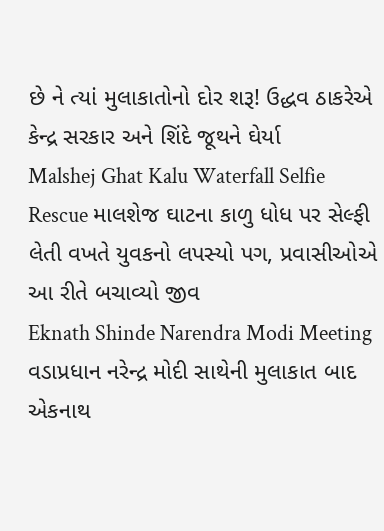છે ને ત્યાં મુલાકાતોનો દોર શરૂ! ઉદ્ધવ ઠાકરેએ કેન્દ્ર સરકાર અને શિંદે જૂથને ઘેર્યા
Malshej Ghat Kalu Waterfall Selfie Rescue માલશેજ ઘાટના કાળુ ધોધ પર સેલ્ફી લેતી વખતે યુવકનો લપસ્યો પગ, પ્રવાસીઓએ આ રીતે બચાવ્યો જીવ
Eknath Shinde Narendra Modi Meeting વડાપ્રધાન નરેન્દ્ર મોદી સાથેની મુલાકાત બાદ એકનાથ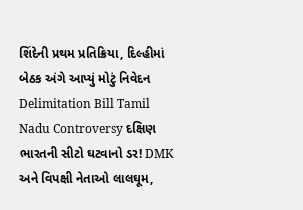શિંદેની પ્રથમ પ્રતિક્રિયા, દિલ્હીમાં બેઠક અંગે આપ્યું મોટું નિવેદન
Delimitation Bill Tamil Nadu Controversy દક્ષિણ ભારતની સીટો ઘટવાનો ડર! DMK અને વિપક્ષી નેતાઓ લાલઘૂમ,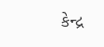કેન્દ્ર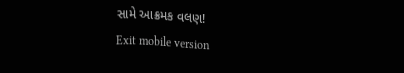સામે આક્રમક વલણ!
Exit mobile version